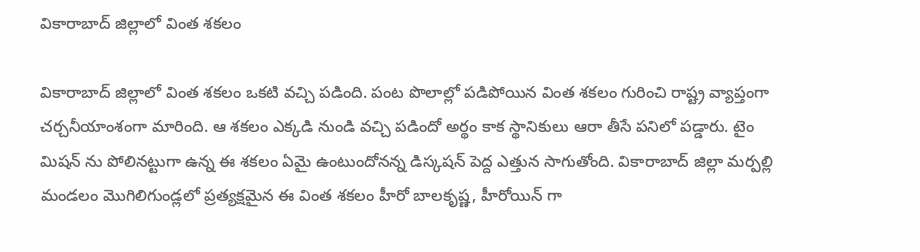వికారాబాద్ జిల్లాలో వింత శకలం

వికారాబాద్ జిల్లాలో వింత శకలం ఒకటి వచ్చి పడింది. పంట పొలాల్లో పడిపోయిన వింత శకలం గురించి రాష్ట్ర వ్యాప్తంగా చర్చనీయాంశంగా మారింది. ఆ శకలం ఎక్కడి నుండి వచ్చి పడిందో అర్థం కాక స్థానికులు ఆరా తీసే పనిలో పడ్డారు. టైం మిషన్ ను పోలినట్టుగా ఉన్న ఈ శకలం ఏమై ఉంటుందోనన్న డిస్కషన్ పెద్ద ఎత్తున సాగుతోంది. వికారాబాద్ జిల్లా మర్పల్లి మండలం మొగిలిగుండ్లలో ప్రత్యక్షమైన ఈ వింత శకలం హీరో బాలకృష్ణ, హీరోయిన్ గా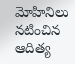మోహినిలు నటించిన ఆదిత్య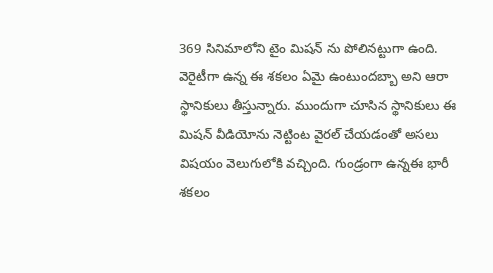369 సినిమాలోని టైం మిషన్ ను పోలినట్టుగా ఉంది. వెరైటీగా ఉన్న ఈ శకలం ఏమై ఉంటుందబ్బా అని ఆరా స్థానికులు తీస్తున్నారు. ముందుగా చూసిన స్థానికులు ఈ మిషన్ వీడియోను నెట్టింట వైరల్ చేయడంతో అసలు విషయం వెలుగులోకి వచ్చింది. గుండ్రంగా ఉన్నఈ భారీ శకలం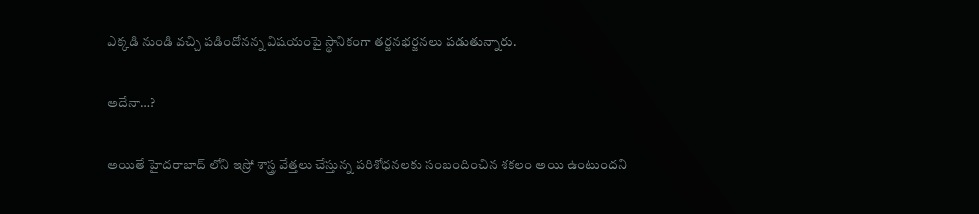ఎక్కడి నుండి వచ్చి పడిందోనన్న విషయంపై స్థానికంగా తర్జనభర్జనలు పడుతున్నారు.

అదేనా…?

అయితే హైదరాబాద్ లోని ఇస్రో శాస్త్ర వేత్తలు చేస్తున్న పరిశోధనలకు సంబందించిన శకలం అయి ఉంటుందని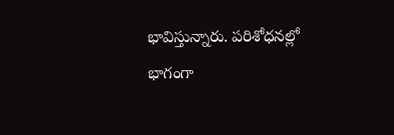భావిస్తున్నారు. పరిశోధనల్లో భాగంగా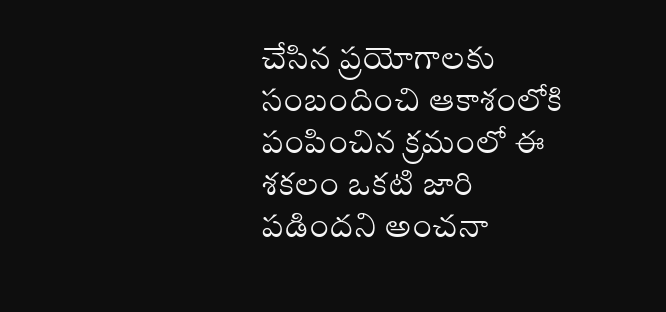చేసిన ప్రయోగాలకు సంబందించి ఆకాశంలోకి పంపించిన క్రమంలో ఈ శకలం ఒకటి జారి పడిందని అంచనా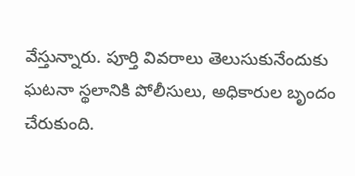వేస్తున్నారు. పూర్తి వివరాలు తెలుసుకునేందుకు ఘటనా స్థలానికి పోలీసులు, అధికారుల బృందం చేరుకుంది.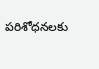పరిశోధనలకు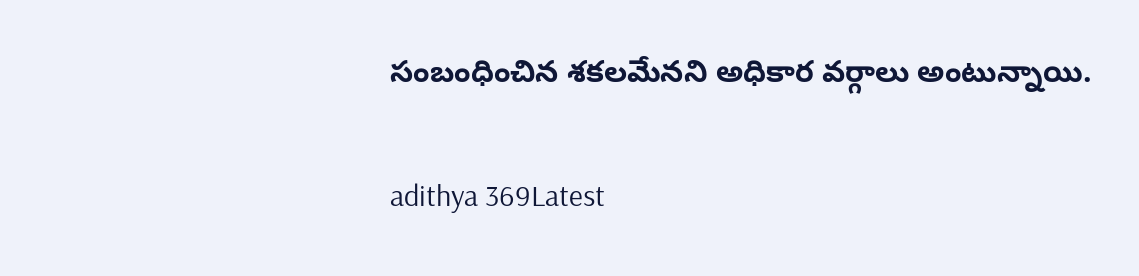సంబంధించిన శకలమేనని అధికార వర్గాలు అంటున్నాయి.

adithya 369Latest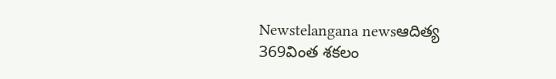Newstelangana newsఆదిత్య 369వింత శకలం